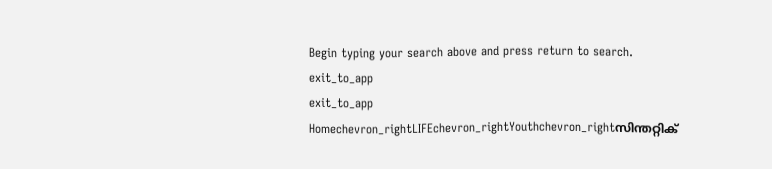Begin typing your search above and press return to search.
exit_to_app
exit_to_app
Homechevron_rightLIFEchevron_rightYouthchevron_rightസിന്തറ്റിക്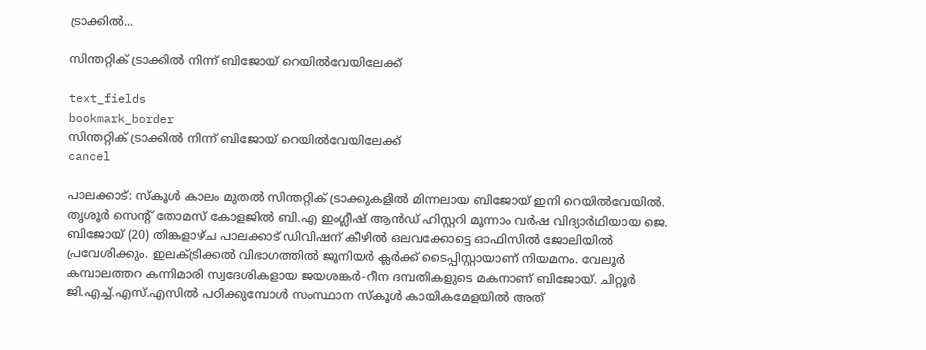ട്രാക്കിൽ...

സിന്തറ്റിക് ട്രാക്കിൽ നിന്ന് ബിജോയ് റെയിൽവേയിലേക്ക്

text_fields
bookmark_border
സിന്തറ്റിക് ട്രാക്കിൽ നിന്ന് ബിജോയ് റെയിൽവേയിലേക്ക്
cancel

പാലക്കാട്: സ്കൂൾ കാലം മുതൽ സിന്തറ്റിക് ട്രാക്കുകളിൽ മിന്നലായ ബിജോയ് ഇനി റെയിൽവേയിൽ. തൃശൂർ സെന്‍റ് തോമസ് കോളജിൽ ബി.എ ഇംഗ്ലീഷ് ആൻഡ് ഹിസ്റ്ററി മൂന്നാം വർഷ വിദ്യാർഥിയായ ജെ. ബിജോയ് (20) തിങ്കളാഴ്ച പാലക്കാട് ഡിവിഷന് കീഴിൽ ഒലവക്കോട്ടെ ഓഫിസിൽ ജോലിയിൽ പ്രവേശിക്കും. ഇലക്ട്രിക്കൽ വിഭാഗത്തിൽ ജൂനിയർ ക്ലർക്ക് ടൈപ്പിസ്റ്റായാണ് നിയമനം. വേലൂർ കമ്പാലത്തറ കന്നിമാരി സ്വദേശികളായ ജയശങ്കർ-റീന ദമ്പതികളുടെ മകനാണ് ബിജോയ്. ചിറ്റൂർ ജി.എച്ച്.എസ്.എസിൽ പഠിക്കുമ്പോൾ സംസ്ഥാന സ്കൂൾ കായികമേളയിൽ അത്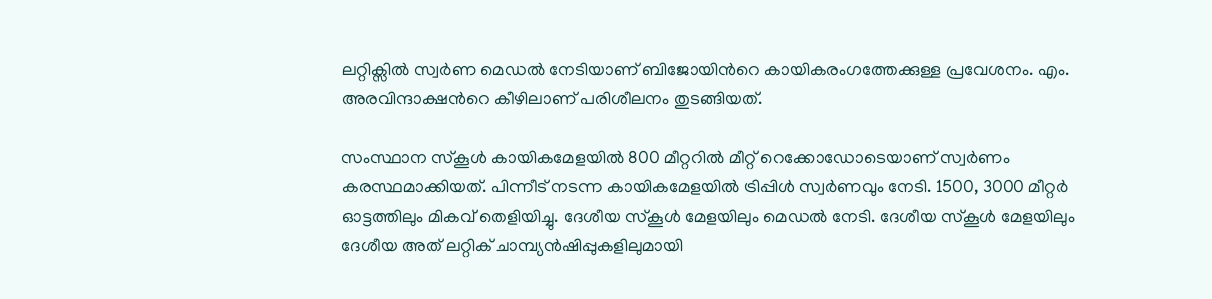ലറ്റിക്സിൽ സ്വർണ മെഡൽ നേടിയാണ് ബിജോയിന്‍റെ കായികരംഗത്തേക്കുള്ള പ്രവേശനം. എം. അരവിന്ദാക്ഷന്‍റെ കീഴിലാണ് പരിശീലനം തുടങ്ങിയത്.

സംസ്ഥാന സ്കൂൾ കായികമേളയിൽ 800 മീറ്ററിൽ മീറ്റ് റെക്കോഡോടെയാണ് സ്വർണം കരസ്ഥമാക്കിയത്. പിന്നീട് നടന്ന കായികമേളയിൽ ട്രിപ്പിൾ സ്വർണവും നേടി. 1500, 3000 മീറ്റർ ഓട്ടത്തിലും മികവ് തെളിയിച്ചു. ദേശീയ സ്കൂൾ മേളയിലും മെഡൽ നേടി. ദേശീയ സ്കൂൾ മേളയിലും ദേശീയ അത് ലറ്റിക് ചാമ്പ്യൻഷിപ്പുകളിലുമായി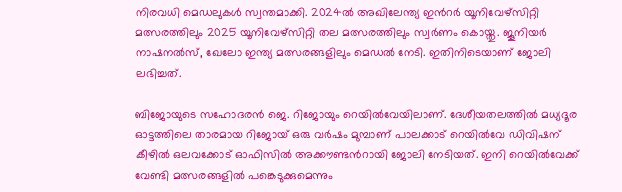നിരവധി മെഡലുകൾ സ്വന്തമാക്കി. 2024ൽ അഖിലേന്ത്യ ഇന്‍റർ യൂനിവേഴ്സിറ്റി മത്സരത്തിലും 2025 യൂനിവേഴ്സിറ്റി തല മത്സരത്തിലും സ്വർണം കൊയ്തു. ജൂനിയർ നാഷനൽസ്, ഖേലോ ഇന്ത്യ മത്സരങ്ങളിലും മെഡൽ നേടി. ഇതിനിടെയാണ് ജോലി ലഭിച്ചത്.

ബിജോയുടെ സഹോദരൻ ജെ. റിജോയും റെയിൽവേയിലാണ്. ദേശീയതലത്തിൽ മധ്യദൂര ഓട്ടത്തിലെ താരമായ റിജോയ് ഒരു വർഷം മുമ്പാണ് പാലക്കാട് റെയിൽവേ ഡിവിഷന് കീഴിൽ ഒലവക്കോട് ഓഫിസിൽ അക്കൗണ്ടന്‍റായി ജോലി നേടിയത്. ഇനി റെയിൽവേക്ക് വേണ്ടി മത്സരങ്ങളിൽ പങ്കെടുക്കുമെന്നും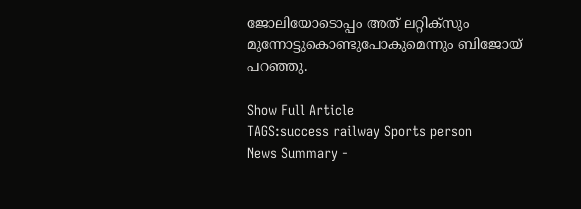ജോലിയോടൊപ്പം അത് ലറ്റിക്സും മുന്നോട്ടുകൊണ്ടുപോകുമെന്നും ബിജോയ് പറഞ്ഞു.

Show Full Article
TAGS:success railway Sports person
News Summary -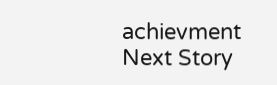achievment
Next Story